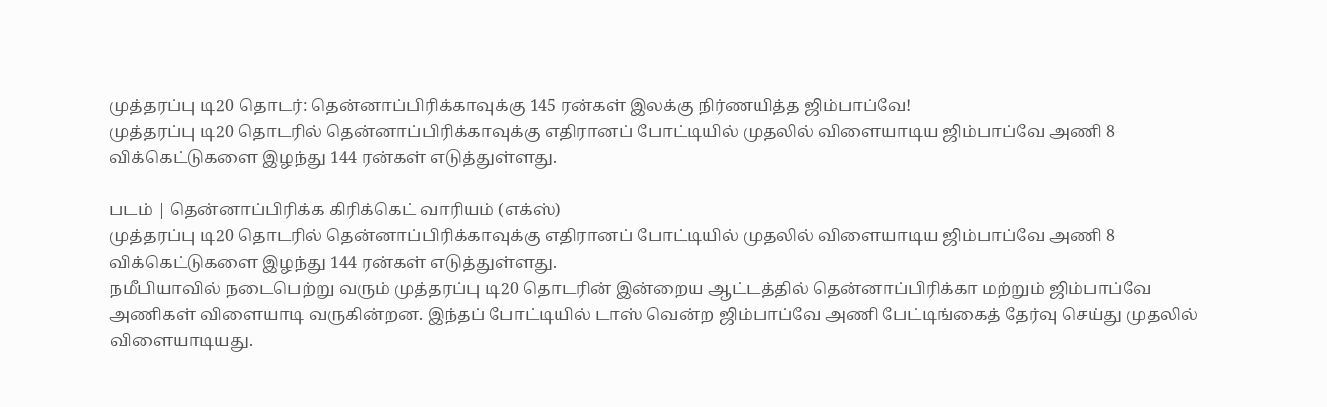முத்தரப்பு டி20 தொடர்: தென்னாப்பிரிக்காவுக்கு 145 ரன்கள் இலக்கு நிர்ணயித்த ஜிம்பாப்வே!
முத்தரப்பு டி20 தொடரில் தென்னாப்பிரிக்காவுக்கு எதிரானப் போட்டியில் முதலில் விளையாடிய ஜிம்பாப்வே அணி 8 விக்கெட்டுகளை இழந்து 144 ரன்கள் எடுத்துள்ளது.

படம் | தென்னாப்பிரிக்க கிரிக்கெட் வாரியம் (எக்ஸ்)
முத்தரப்பு டி20 தொடரில் தென்னாப்பிரிக்காவுக்கு எதிரானப் போட்டியில் முதலில் விளையாடிய ஜிம்பாப்வே அணி 8 விக்கெட்டுகளை இழந்து 144 ரன்கள் எடுத்துள்ளது.
நமீபியாவில் நடைபெற்று வரும் முத்தரப்பு டி20 தொடரின் இன்றைய ஆட்டத்தில் தென்னாப்பிரிக்கா மற்றும் ஜிம்பாப்வே அணிகள் விளையாடி வருகின்றன. இந்தப் போட்டியில் டாஸ் வென்ற ஜிம்பாப்வே அணி பேட்டிங்கைத் தேர்வு செய்து முதலில் விளையாடியது.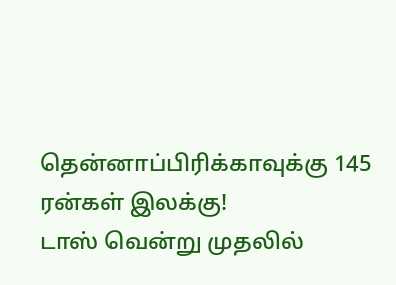தென்னாப்பிரிக்காவுக்கு 145 ரன்கள் இலக்கு!
டாஸ் வென்று முதலில்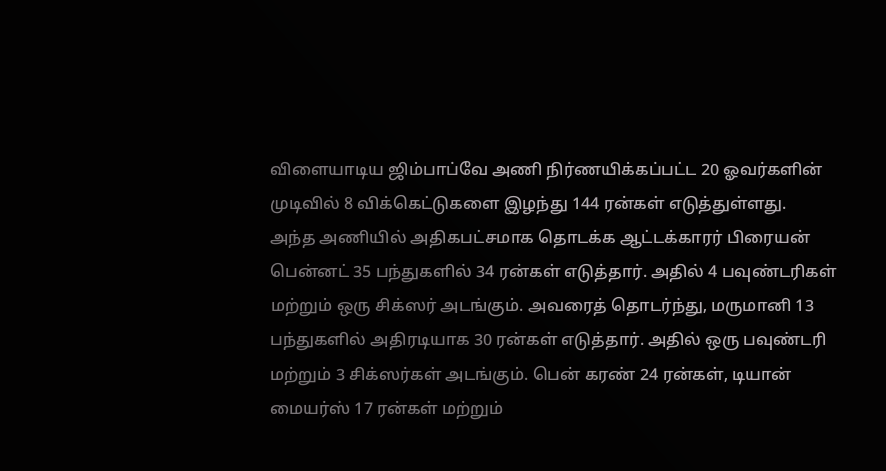விளையாடிய ஜிம்பாப்வே அணி நிர்ணயிக்கப்பட்ட 20 ஓவர்களின் முடிவில் 8 விக்கெட்டுகளை இழந்து 144 ரன்கள் எடுத்துள்ளது.
அந்த அணியில் அதிகபட்சமாக தொடக்க ஆட்டக்காரர் பிரையன் பென்னட் 35 பந்துகளில் 34 ரன்கள் எடுத்தார். அதில் 4 பவுண்டரிகள் மற்றும் ஒரு சிக்ஸர் அடங்கும். அவரைத் தொடர்ந்து, மருமானி 13 பந்துகளில் அதிரடியாக 30 ரன்கள் எடுத்தார். அதில் ஒரு பவுண்டரி மற்றும் 3 சிக்ஸர்கள் அடங்கும். பென் கரண் 24 ரன்கள், டியான் மையர்ஸ் 17 ரன்கள் மற்றும்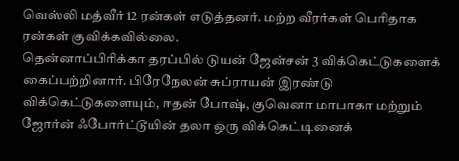வெஸ்லி மத்வீர் 12 ரன்கள் எடுத்தனர். மற்ற வீரர்கள் பெரிதாக ரன்கள் குவிக்கவில்லை.
தென்னாப்பிரிக்கா தரப்பில் டுயன் ஜேன்சன் 3 விக்கெட்டுகளைக் கைப்பற்றினார். பிரேநேலன் சுப்ராயன் இரண்டு விக்கெட்டுகளையும், ஈதன் போஷ், குவெனா மாபாகா மற்றும் ஜோர்ன் ஃபோர்ட்டூயின் தலா ஒரு விக்கெட்டினைக்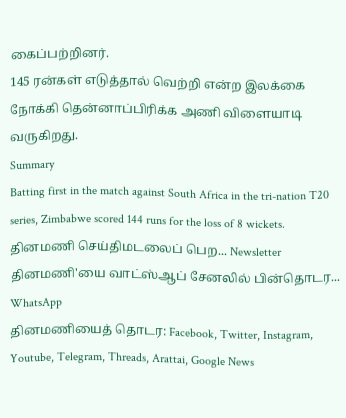கைப்பற்றினர்.
145 ரன்கள் எடுத்தால் வெற்றி என்ற இலக்கை நோக்கி தென்னாப்பிரிக்க அணி விளையாடி வருகிறது.
Summary
Batting first in the match against South Africa in the tri-nation T20 series, Zimbabwe scored 144 runs for the loss of 8 wickets.
தினமணி செய்திமடலைப் பெற... Newsletter
தினமணி'யை வாட்ஸ்ஆப் சேனலில் பின்தொடர... WhatsApp
தினமணியைத் தொடர: Facebook, Twitter, Instagram, Youtube, Telegram, Threads, Arattai, Google News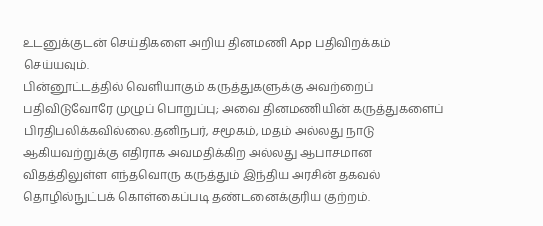உடனுக்குடன் செய்திகளை அறிய தினமணி App பதிவிறக்கம் செய்யவும்.
பின்னூட்டத்தில் வெளியாகும் கருத்துகளுக்கு அவற்றைப் பதிவிடுவோரே முழுப் பொறுப்பு; அவை தினமணியின் கருத்துகளைப் பிரதிபலிக்கவில்லை.தனிநபர், சமூகம், மதம் அல்லது நாடு ஆகியவற்றுக்கு எதிராக அவமதிக்கிற அல்லது ஆபாசமான விதத்திலுள்ள எந்தவொரு கருத்தும் இந்திய அரசின் தகவல் தொழில்நுட்பக் கொள்கைப்படி தண்டனைக்குரிய குற்றம்.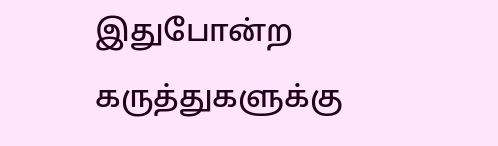இதுபோன்ற கருத்துகளுக்கு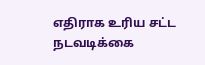எதிராக உரிய சட்ட நடவடிக்கை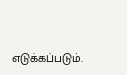எடுக்கப்படும்.